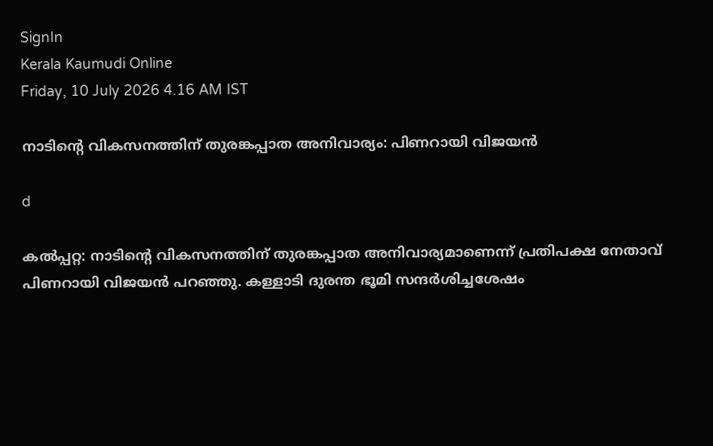SignIn
Kerala Kaumudi Online
Friday, 10 July 2026 4.16 AM IST

നാടിന്റെ വികസനത്തിന് തുരങ്കപ്പാത അനിവാര്യം: പിണറായി വിജയൻ

d

കൽപ്പറ്റ: നാടിന്റെ വികസനത്തിന് തുരങ്കപ്പാത അനിവാര്യമാണെന്ന് പ്രതിപക്ഷ നേതാവ് പിണറായി വിജയൻ പറഞ്ഞു. കള്ളാടി ദുരന്ത ഭൂമി സന്ദർശിച്ചശേഷം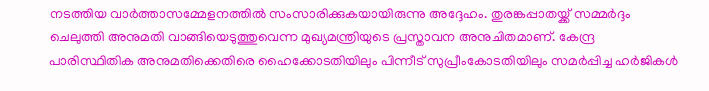നടത്തിയ വാർത്താസമ്മേളനത്തിൽ സംസാരിക്കുകയായിരുന്നു അദ്ദേഹം. തുരങ്കപ്പാതയ്ക്ക് സമ്മർദ്ദം ചെലുത്തി അനുമതി വാങ്ങിയെടുത്തുവെന്ന മുഖ്യമന്ത്രിയുടെ പ്രസ്താവന അനുചിതമാണ്. കേന്ദ്ര പാരിസ്ഥിതിക അനുമതിക്കെതിരെ ഹൈക്കോടതിയിലും പിന്നീട് സുപ്രീംകോടതിയിലും സമർപ്പിച്ച ഹർജികൾ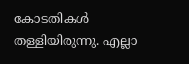കോടതികൾ തള്ളിയിരുന്നു. എല്ലാ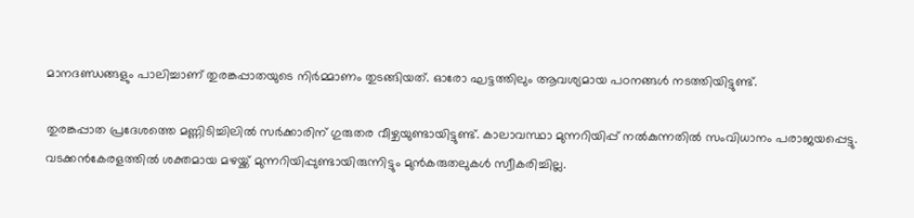മാനദണ്ഡങ്ങളും പാലിച്ചാണ് തുരങ്കപ്പാതയുടെ നിർമ്മാണം തുടങ്ങിയത്. ഓരോ ഘട്ടത്തിലും ആവശ്യമായ പഠനങ്ങൾ നടത്തിയിട്ടുണ്ട്.

തുരങ്കപ്പാത പ്രദേശത്തെ മണ്ണിടിച്ചിലിൽ സർക്കാരിന് ഗുരുതര വീഴ്ചയുണ്ടായിട്ടുണ്ട്. കാലാവസ്ഥാ മുന്നറിയിപ്പ് നൽകുന്നതിൽ സംവിധാനം പരാജയപ്പെട്ടു. വടക്കൻകേരളത്തിൽ ശക്തമായ മഴയ്ക്ക് മുന്നറിയിപ്പുണ്ടായിരുന്നിട്ടും മുൻകരുതലുകൾ സ്വീകരിച്ചില്ല.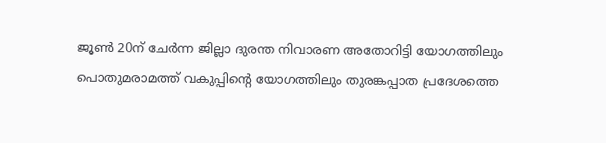ജൂൺ 20ന്‌ ചേർന്ന ജില്ലാ ദുരന്ത നിവാരണ അതോറിട്ടി യോഗത്തിലും പൊതുമരാമത്ത് വകുപ്പിന്റെ യോഗത്തിലും തുരങ്കപ്പാത പ്രദേശത്തെ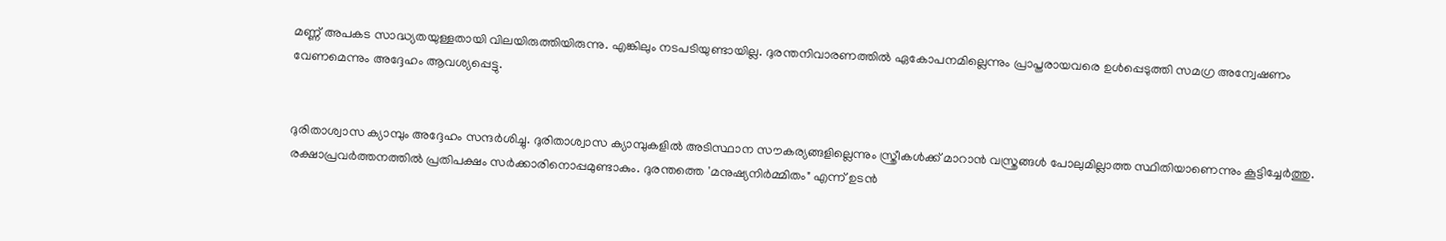മണ്ണ് അപകട സാദ്ധ്യതയുള്ളതായി വിലയിരുത്തിയിരുന്നു. എങ്കിലും നടപടിയുണ്ടായില്ല. ദുരന്തനിവാരണത്തിൽ ഏകോപനമില്ലെന്നും പ്രാപ്തരായവരെ ഉൾപ്പെടുത്തി സമഗ്ര അന്വേഷണം വേണമെന്നും അദ്ദേഹം ആവശ്യപ്പെട്ടു.


ദുരിതാശ്വാസ ക്യാമ്പും അദ്ദേഹം സന്ദർശിച്ചു. ദുരിതാശ്വാസ ക്യാമ്പുകളിൽ അടിസ്ഥാന സൗകര്യങ്ങളില്ലെന്നും സ്ത്രീകൾക്ക് മാറാൻ വസ്ത്രങ്ങൾ പോലുമില്ലാത്ത സ്ഥിതിയാണെന്നും കൂട്ടിച്ചേർത്തു. രക്ഷാപ്രവർത്തനത്തിൽ പ്രതിപക്ഷം സർക്കാരിനൊപ്പമുണ്ടാകും. ദുരന്തത്തെ 'മനുഷ്യനിർമ്മിതം" എന്ന് ഉടൻ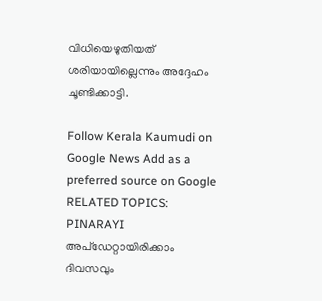വിധിയെഴുതിയത് ശരിയായില്ലെന്നും അദ്ദേഹം ചൂണ്ടിക്കാട്ടി.

Follow Kerala Kaumudi on Google News Add as a preferred source on Google
RELATED TOPICS: PINARAYI
അപ്ഡേറ്റായിരിക്കാം ദിവസവും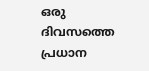ഒരു ദിവസത്തെ പ്രധാന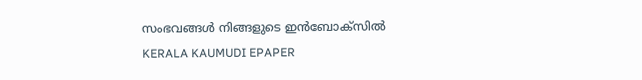സംഭവങ്ങൾ നിങ്ങളുടെ ഇൻബോക്സിൽ
KERALA KAUMUDI EPAPER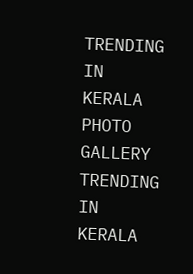TRENDING IN KERALA
PHOTO GALLERY
TRENDING IN KERALA